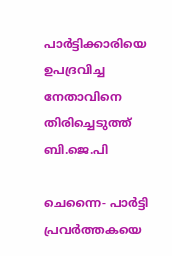പാര്‍ട്ടിക്കാരിയെ ഉപദ്രവിച്ച നേതാവിനെ തിരിച്ചെടുത്ത് ബി.ജെ.പി

ചെന്നൈ- പാര്‍ട്ടി പ്രവര്‍ത്തകയെ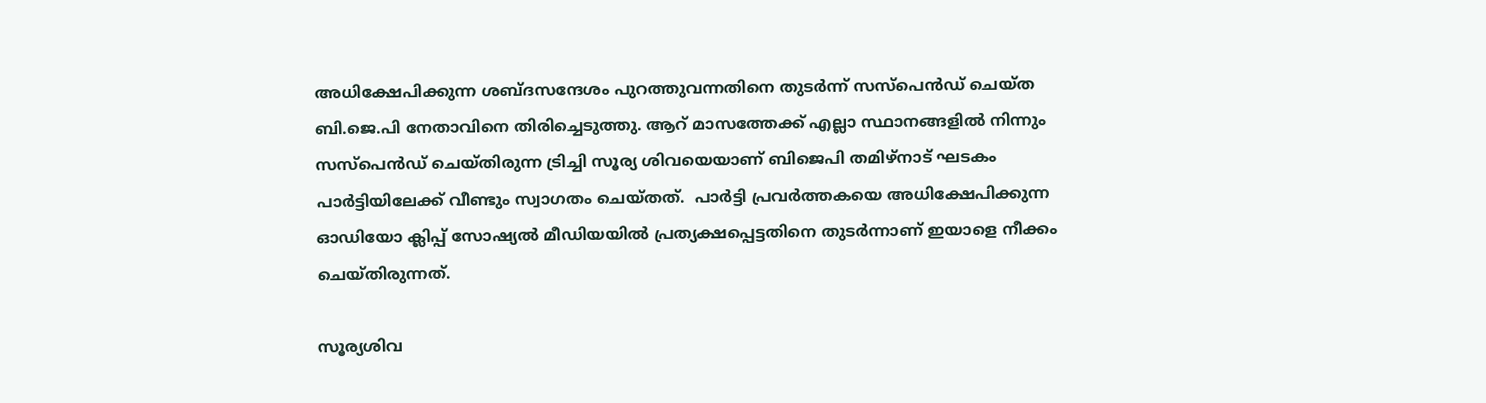അധിക്ഷേപിക്കുന്ന ശബ്ദസന്ദേശം പുറത്തുവന്നതിനെ തുടര്‍ന്ന് സസ്‌പെന്‍ഡ് ചെയ്ത ബി.ജെ.പി നേതാവിനെ തിരിച്ചെടുത്തു. ആറ് മാസത്തേക്ക് എല്ലാ സ്ഥാനങ്ങളില്‍ നിന്നും സസ്‌പെന്‍ഡ് ചെയ്തിരുന്ന ട്രിച്ചി സൂര്യ ശിവയെയാണ് ബിജെപി തമിഴ്‌നാട് ഘടകം പാര്‍ട്ടിയിലേക്ക് വീണ്ടും സ്വാഗതം ചെയ്തത്.  പാര്‍ട്ടി പ്രവര്‍ത്തകയെ അധിക്ഷേപിക്കുന്ന ഓഡിയോ ക്ലിപ്പ് സോഷ്യല്‍ മീഡിയയില്‍ പ്രത്യക്ഷപ്പെട്ടതിനെ തുടര്‍ന്നാണ് ഇയാളെ നീക്കം ചെയ്തിരുന്നത്.

സൂര്യശിവ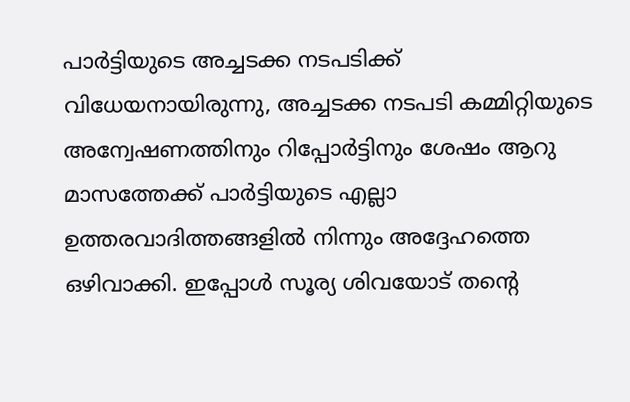പാര്‍ട്ടിയുടെ അച്ചടക്ക നടപടിക്ക് വിധേയനായിരുന്നു, അച്ചടക്ക നടപടി കമ്മിറ്റിയുടെ അന്വേഷണത്തിനും റിപ്പോര്‍ട്ടിനും ശേഷം ആറു മാസത്തേക്ക് പാര്‍ട്ടിയുടെ എല്ലാ ഉത്തരവാദിത്തങ്ങളില്‍ നിന്നും അദ്ദേഹത്തെ ഒഴിവാക്കി. ഇപ്പോള്‍ സൂര്യ ശിവയോട് തന്റെ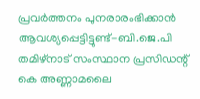പ്രവര്‍ത്തനം പുനരാരംഭിക്കാന്‍ ആവശ്യപ്പെട്ടിട്ടുണ്ട്-ബി.ജെ.പി  തമിഴ്‌നാട് സംസ്ഥാന പ്രസിഡന്റ് കെ അണ്ണാമലൈ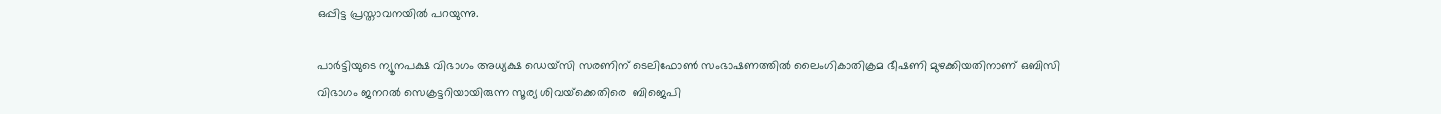ഒപ്പിട്ട പ്രസ്താവനയില്‍ പറയുന്നു.

പാര്‍ട്ടിയുടെ ന്യൂനപക്ഷ വിഭാഗം അധ്യക്ഷ ഡെയ്‌സി സരണിന് ടെലിഫോണ്‍ സംഭാഷണത്തില്‍ ലൈംഗികാതിക്രമ ഭീഷണി മുഴക്കിയതിനാണ് ഒബിസി വിഭാഗം ജനറല്‍ സെക്രട്ടറിയായിരുന്ന സൂര്യ ശിവയ്‌ക്കെതിരെ  ബിജെപി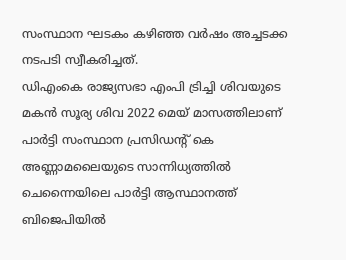സംസ്ഥാന ഘടകം കഴിഞ്ഞ വര്‍ഷം അച്ചടക്ക നടപടി സ്വീകരിച്ചത്.
ഡിഎംകെ രാജ്യസഭാ എംപി ട്രിച്ചി ശിവയുടെ മകന്‍ സൂര്യ ശിവ 2022 മെയ് മാസത്തിലാണ് പാര്‍ട്ടി സംസ്ഥാന പ്രസിഡന്റ് കെ അണ്ണാമലൈയുടെ സാന്നിധ്യത്തില്‍ ചെന്നൈയിലെ പാര്‍ട്ടി ആസ്ഥാനത്ത് ബിജെപിയില്‍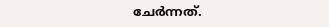ചേര്‍ന്നത്.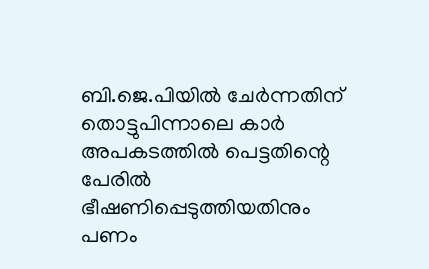ബി.ജെ.പിയില്‍ ചേര്‍ന്നതിന് തൊട്ടുപിന്നാലെ കാര്‍ അപകടത്തില്‍ പെട്ടതിന്റെ പേരില്‍ ഭീഷണിപ്പെടുത്തിയതിനും പണം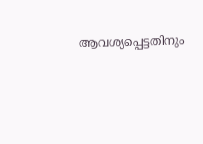ആവശ്യപ്പെട്ടതിനും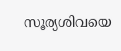സൂര്യശിവയെ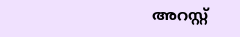അറസ്റ്റ്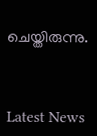ചെയ്തിരുന്നു.



Latest News